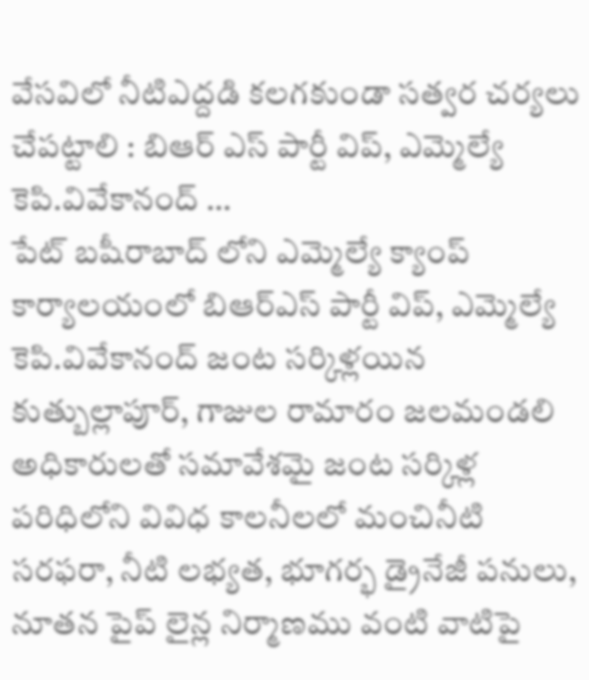వేసవిలో నీటిఎద్దడి కలగకుండా సత్వర చర్యలు చేపట్టాలి : బిఆర్ ఎస్ పార్టీ విప్, ఎమ్మెల్యే కెపి.వివేకానంద్ …
పేట్ బషీరాబాద్ లోని ఎమ్మెల్యే క్యాంప్ కార్యాలయంలో బిఆర్ఎస్ పార్టీ విప్, ఎమ్మెల్యే కెపి.వివేకానంద్ జంట సర్కిళ్లయిన కుత్బుల్లాపూర్, గాజుల రామారం జలమండలి అధికారులతో సమావేశమై జంట సర్కిళ్ల పరిధిలోని వివిధ కాలనీలలో మంచినీటి సరఫరా, నీటి లభ్యత, భూగర్భ డ్రైనేజీ పనులు, నూతన పైప్ లైన్ల నిర్మాణము వంటి వాటిపై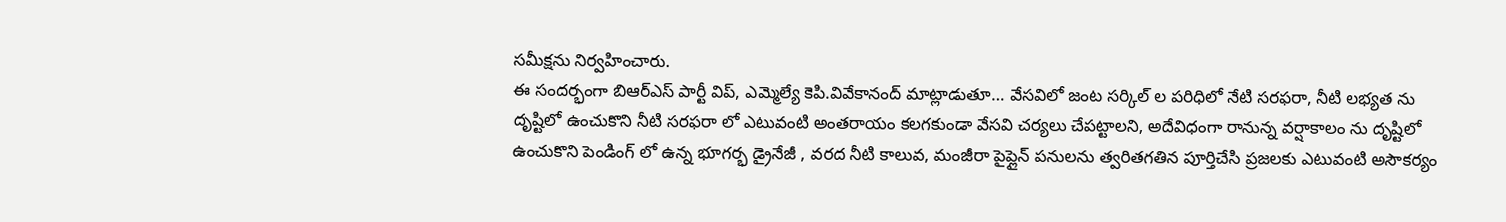సమీక్షను నిర్వహించారు.
ఈ సందర్భంగా బిఆర్ఎస్ పార్టీ విప్, ఎమ్మెల్యే కెపి.వివేకానంద్ మాట్లాడుతూ… వేసవిలో జంట సర్కిల్ ల పరిధిలో నేటి సరఫరా, నీటి లభ్యత ను దృష్టిలో ఉంచుకొని నీటి సరఫరా లో ఎటువంటి అంతరాయం కలగకుండా వేసవి చర్యలు చేపట్టాలని, అదేవిధంగా రానున్న వర్షాకాలం ను దృష్టిలో ఉంచుకొని పెండింగ్ లో ఉన్న భూగర్భ డ్రైనేజీ , వరద నీటి కాలువ, మంజీరా పైప్లైన్ పనులను త్వరితగతిన పూర్తిచేసి ప్రజలకు ఎటువంటి అసౌకర్యం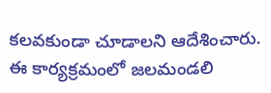కలవకుండా చూడాలని ఆదేశించారు.
ఈ కార్యక్రమంలో జలమండలి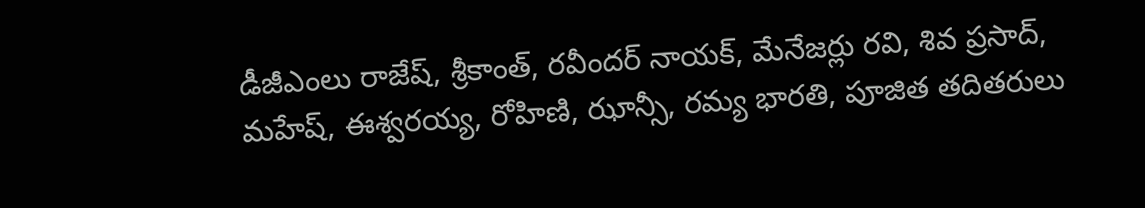డీజీఎంలు రాజేష్, శ్రీకాంత్, రవీందర్ నాయక్, మేనేజర్లు రవి, శివ ప్రసాద్, మహేష్, ఈశ్వరయ్య, రోహిణి, ఝాన్సీ, రమ్య భారతి, పూజిత తదితరులు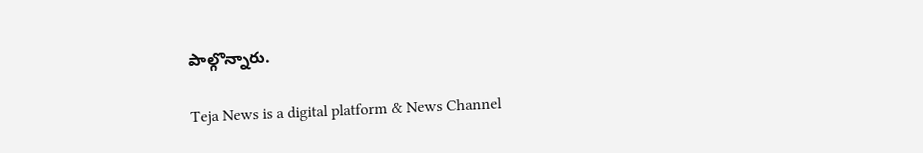పాల్గొన్నారు.

Teja News is a digital platform & News Channel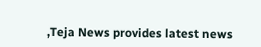,Teja News provides latest news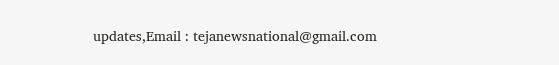updates,Email : tejanewsnational@gmail.com